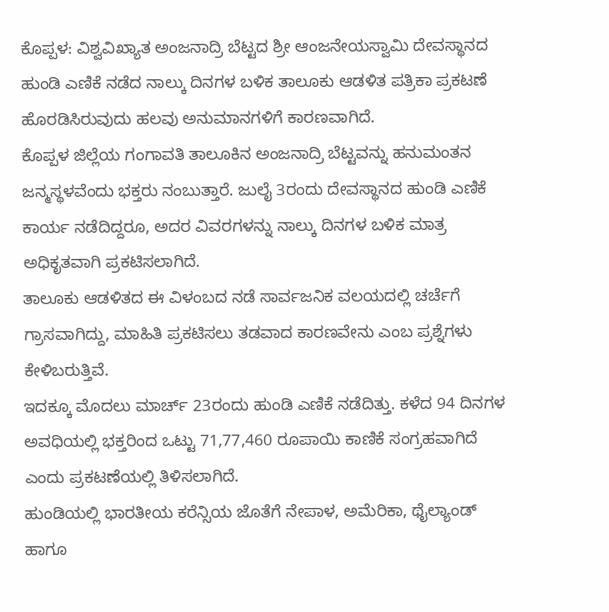ಕೊಪ್ಪಳ: ವಿಶ್ವವಿಖ್ಯಾತ ಅಂಜನಾದ್ರಿ ಬೆಟ್ಟದ ಶ್ರೀ ಆಂಜನೇಯಸ್ವಾಮಿ ದೇವಸ್ಥಾನದ ಹುಂಡಿ ಎಣಿಕೆ ನಡೆದ ನಾಲ್ಕು ದಿನಗಳ ಬಳಿಕ ತಾಲೂಕು ಆಡಳಿತ ಪತ್ರಿಕಾ ಪ್ರಕಟಣೆ ಹೊರಡಿಸಿರುವುದು ಹಲವು ಅನುಮಾನಗಳಿಗೆ ಕಾರಣವಾಗಿದೆ.
ಕೊಪ್ಪಳ ಜಿಲ್ಲೆಯ ಗಂಗಾವತಿ ತಾಲೂಕಿನ ಅಂಜನಾದ್ರಿ ಬೆಟ್ಟವನ್ನು ಹನುಮಂತನ ಜನ್ಮಸ್ಥಳವೆಂದು ಭಕ್ತರು ನಂಬುತ್ತಾರೆ. ಜುಲೈ 3ರಂದು ದೇವಸ್ಥಾನದ ಹುಂಡಿ ಎಣಿಕೆ ಕಾರ್ಯ ನಡೆದಿದ್ದರೂ, ಅದರ ವಿವರಗಳನ್ನು ನಾಲ್ಕು ದಿನಗಳ ಬಳಿಕ ಮಾತ್ರ ಅಧಿಕೃತವಾಗಿ ಪ್ರಕಟಿಸಲಾಗಿದೆ.
ತಾಲೂಕು ಆಡಳಿತದ ಈ ವಿಳಂಬದ ನಡೆ ಸಾರ್ವಜನಿಕ ವಲಯದಲ್ಲಿ ಚರ್ಚೆಗೆ ಗ್ರಾಸವಾಗಿದ್ದು, ಮಾಹಿತಿ ಪ್ರಕಟಿಸಲು ತಡವಾದ ಕಾರಣವೇನು ಎಂಬ ಪ್ರಶ್ನೆಗಳು ಕೇಳಿಬರುತ್ತಿವೆ.
ಇದಕ್ಕೂ ಮೊದಲು ಮಾರ್ಚ್ 23ರಂದು ಹುಂಡಿ ಎಣಿಕೆ ನಡೆದಿತ್ತು. ಕಳೆದ 94 ದಿನಗಳ ಅವಧಿಯಲ್ಲಿ ಭಕ್ತರಿಂದ ಒಟ್ಟು 71,77,460 ರೂಪಾಯಿ ಕಾಣಿಕೆ ಸಂಗ್ರಹವಾಗಿದೆ ಎಂದು ಪ್ರಕಟಣೆಯಲ್ಲಿ ತಿಳಿಸಲಾಗಿದೆ.
ಹುಂಡಿಯಲ್ಲಿ ಭಾರತೀಯ ಕರೆನ್ಸಿಯ ಜೊತೆಗೆ ನೇಪಾಳ, ಅಮೆರಿಕಾ, ಥೈಲ್ಯಾಂಡ್ ಹಾಗೂ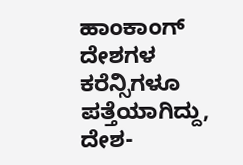ಹಾಂಕಾಂಗ್ ದೇಶಗಳ ಕರೆನ್ಸಿಗಳೂ ಪತ್ತೆಯಾಗಿದ್ದು, ದೇಶ-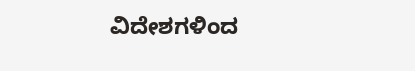ವಿದೇಶಗಳಿಂದ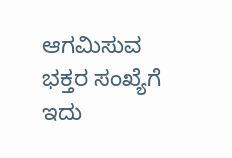ಆಗಮಿಸುವ ಭಕ್ತರ ಸಂಖ್ಯೆಗೆ ಇದು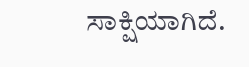ಸಾಕ್ಷಿಯಾಗಿದೆ.